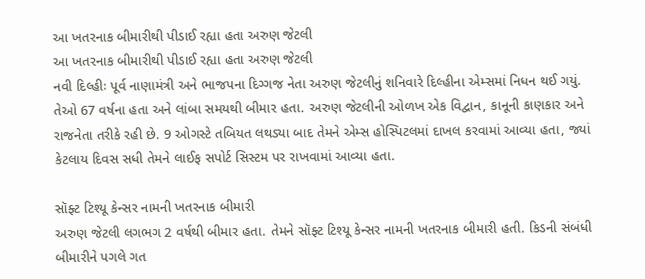આ ખતરનાક બીમારીથી પીડાઈ રહ્યા હતા અરુણ જેટલી
આ ખતરનાક બીમારીથી પીડાઈ રહ્યા હતા અરુણ જેટલી
નવી દિલ્હીઃ પૂર્વ નાણામંત્રી અને ભાજપના દિગ્ગજ નેતા અરુણ જેટલીનું શનિવારે દિલ્હીના એમ્સમાં નિધન થઈ ગયું. તેઓ 67 વર્ષના હતા અને લાંબા સમયથી બીમાર હતા. અરુણ જેટલીની ઓળખ એક વિદ્વાન, કાનૂની કાણકાર અને રાજનેતા તરીકે રહી છે. 9 ઓગસ્ટે તબિયત લથડ્યા બાદ તેમને એમ્સ હોસ્પિટલમાં દાખલ કરવામાં આવ્યા હતા, જ્યાં કેટલાય દિવસ સધી તેમને લાઈફ સપોર્ટ સિસ્ટમ પર રાખવામાં આવ્યા હતા.

સૉફ્ટ ટિશ્યૂ કેન્સર નામની ખતરનાક બીમારી
અરુણ જેટલી લગભગ 2 વર્ષથી બીમાર હતા. તેમને સૉફ્ટ ટિશ્યૂ કેન્સર નામની ખતરનાક બીમારી હતી. કિડની સંબંધી બીમારીને પગલે ગત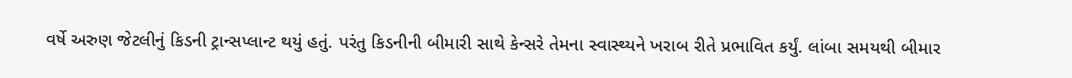વર્ષે અરુણ જેટલીનું કિડની ટ્રાન્સપ્લાન્ટ થયું હતું. પરંતુ કિડનીની બીમારી સાથે કેન્સરે તેમના સ્વાસ્થ્યને ખરાબ રીતે પ્રભાવિત કર્યું. લાંબા સમયથી બીમાર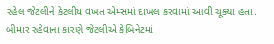રહેલ જેટલીને કેટલીય વખત એમ્સમાં દાખલ કરવામાં આવી ચૂક્યા હતા. બીમાર રહેવાના કારણે જેટલીએ કેબિનેટમાં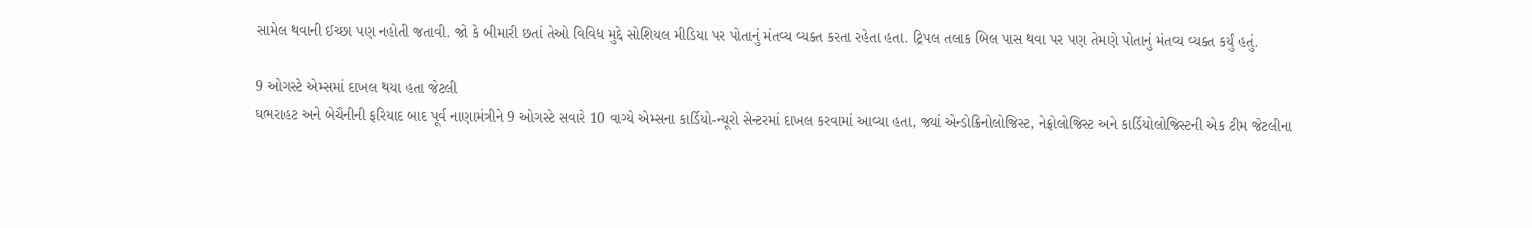સામેલ થવાની ઈચ્છા પણ નહોતી જતાવી. જો કે બીમારી છતાં તેઓ વિવિધ મુદ્દે સોશિયલ મીડિયા પર પોતાનું મંતવ્ય વ્યક્ત કરતા રહેતા હતા. ટ્રિપલ તલાક બિલ પાસ થવા પર પણ તેમણે પોતાનું મંતવ્ય વ્યક્ત કર્યું હતું.

9 ઓગસ્ટે એમ્સમાં દાખલ થયા હતા જેટલી
ઘભરાહટ અને બેચૈનીની ફરિયાદ બાદ પૂર્વ નાણામંત્રીને 9 ઓગસ્ટે સવારે 10 વાગ્યે એમ્સના કાર્ડિયો-ન્યૂરો સેન્ટરમાં દાખલ કરવામાં આવ્યા હતા, જ્યાં એન્ડોક્રિનોલોજિસ્ટ, નેફ્રોલોજિસ્ટ અને કાર્ડિયોલોજિસ્ટની એક ટીમ જેટલીના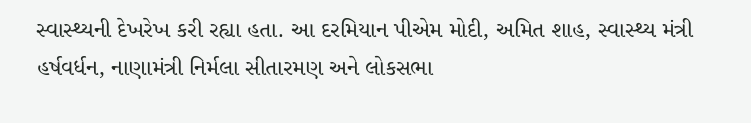સ્વાસ્થ્યની દેખરેખ કરી રહ્યા હતા. આ દરમિયાન પીએમ મોદી, અમિત શાહ, સ્વાસ્થ્ય મંત્રી હર્ષવર્ધન, નાણામંત્રી નિર્મલા સીતારમણ અને લોકસભા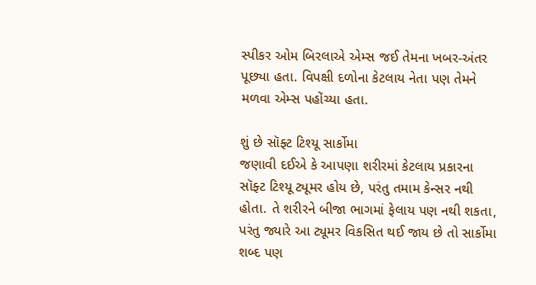સ્પીકર ઓમ બિરલાએ એમ્સ જઈ તેમના ખબર-અંતર પૂછ્યા હતા. વિપક્ષી દળોના કેટલાય નેતા પણ તેમને મળવા એમ્સ પહોંચ્યા હતા.

શું છે સૉફ્ટ ટિશ્યૂ સાર્કોમા
જણાવી દઈએ કે આપણા શરીરમાં કેટલાય પ્રકારના સૉફ્ટ ટિશ્યૂ ટ્યૂમર હોય છે, પરંતુ તમામ કેન્સર નથી હોતા. તે શરીરને બીજા ભાગમાં ફેલાય પણ નથી શકતા, પરંતુ જ્યારે આ ટ્યૂમર વિકસિત થઈ જાય છે તો સાર્કોમા શબ્દ પણ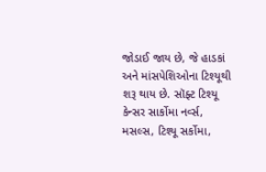જોડાઈ જાય છે, જે હાડકાં અને માંસપેશિઓના ટિશ્યૂથી શરૂ થાય છે. સૉફ્ટ ટિશ્યૂ કેન્સર સાર્કોમા નર્વ્સ, મસલ્સ, ટિશ્યૂ સર્કોમા,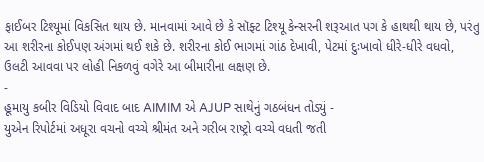ફાઈબર ટિશ્યૂમાં વિકસિત થાય છે. માનવામાં આવે છે કે સૉફ્ટ ટિશ્યૂ કેન્સરની શરૂઆત પગ કે હાથથી થાય છે, પરંતુ આ શરીરના કોઈપણ અંગમાં થઈ શકે છે. શરીરના કોઈ ભાગમાં ગાંઠ દેખાવી, પેટમાં દુઃખાવો ધીરે-ધીરે વધવો, ઉલટી આવવા પર લોહી નિકળવું વગેરે આ બીમારીના લક્ષણ છે.
-
હૂમાયુ કબીર વિડિયો વિવાદ બાદ AIMIM એ AJUP સાથેનું ગઠબંધન તોડ્યું -
યુએન રિપોર્ટમાં અધૂરા વચનો વચ્ચે શ્રીમંત અને ગરીબ રાષ્ટ્રો વચ્ચે વધતી જતી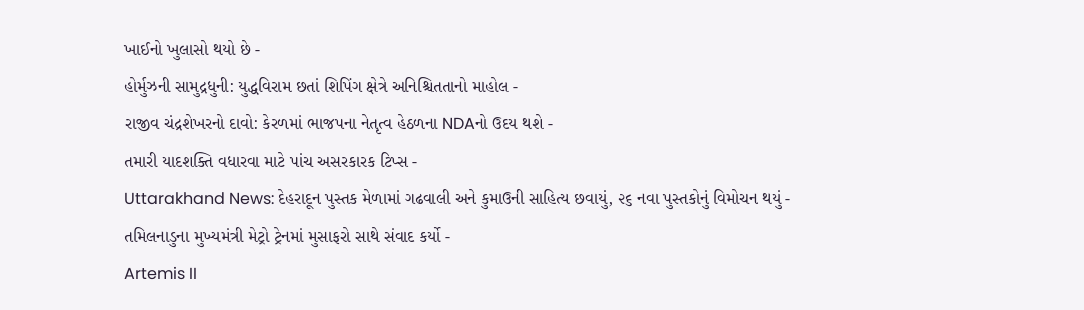ખાઈનો ખુલાસો થયો છે -
હોર્મુઝની સામુદ્રધુની: યુદ્ધવિરામ છતાં શિપિંગ ક્ષેત્રે અનિશ્ચિતતાનો માહોલ -
રાજીવ ચંદ્રશેખરનો દાવો: કેરળમાં ભાજપના નેતૃત્વ હેઠળના NDAનો ઉદય થશે -
તમારી યાદશક્તિ વધારવા માટે પાંચ અસરકારક ટિપ્સ -
Uttarakhand News: દેહરાદૂન પુસ્તક મેળામાં ગઢવાલી અને કુમાઉની સાહિત્ય છવાયું, ૨૬ નવા પુસ્તકોનું વિમોચન થયું -
તમિલનાડુના મુખ્યમંત્રી મેટ્રો ટ્રેનમાં મુસાફરો સાથે સંવાદ કર્યો -
Artemis II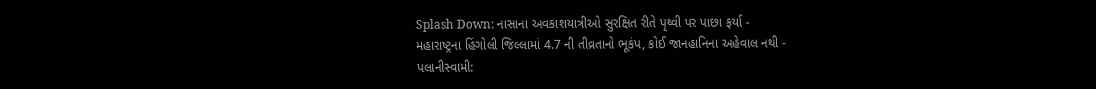Splash Down: નાસાના અવકાશયાત્રીઓ સુરક્ષિત રીતે પૃથ્વી પર પાછા ફર્યા -
મહારાષ્ટ્રના હિંગોલી જિલ્લામાં 4.7 ની તીવ્રતાનો ભૂકંપ, કોઈ જાનહાનિના અહેવાલ નથી -
પલાનીસ્વામી: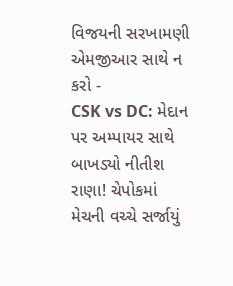વિજયની સરખામણી એમજીઆર સાથે ન કરો -
CSK vs DC: મેદાન પર અમ્પાયર સાથે બાખડ્યો નીતીશ રાણા! ચેપોકમાં મેચની વચ્ચે સર્જાયું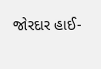જોરદાર હાઈ-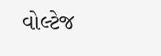વોલ્ટેજ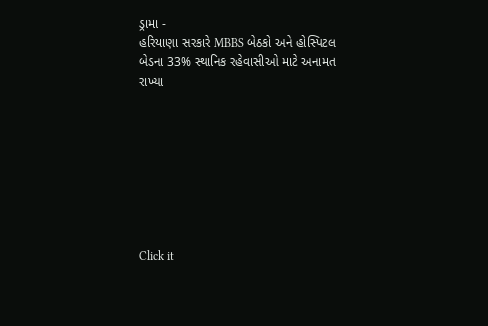ડ્રામા -
હરિયાણા સરકારે MBBS બેઠકો અને હોસ્પિટલ બેડના 33% સ્થાનિક રહેવાસીઓ માટે અનામત રાખ્યા








Click it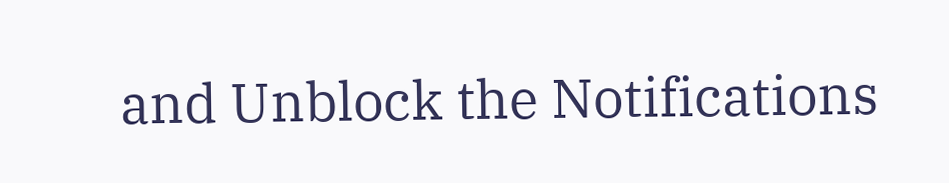and Unblock the Notifications